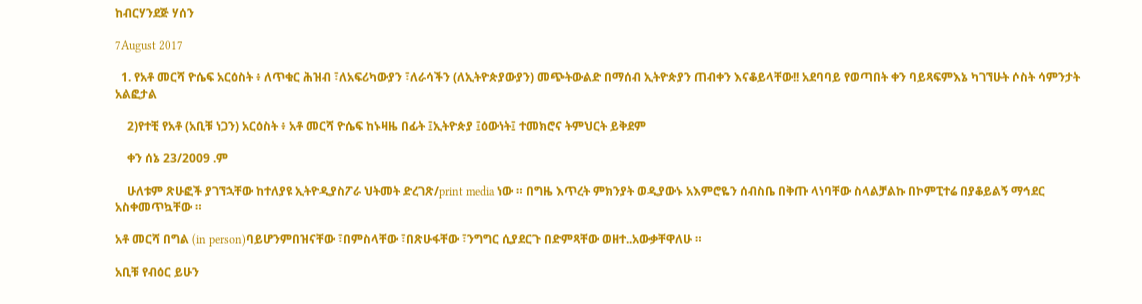ከብርሃንደጅ ሃሰን

7August 2017

  1. የአቶ መርሻ ዮሴፍ አርዕስት ፥ ለጥቁር ሕዝብ ፣ለአፍሪካውያን ፣ለራሳችን (ለኢትዮጵያውያን) መጭትውልድ በማሰብ ኢትዮጵያን ጠብቀን እናቆይላቸው!! አደባባይ የወጣበት ቀን ባይጻፍምእኔ ካገኘሁት ሶስት ሳምንታት አልፎታል

    2)የተቺ የአቶ (አቢቹ ነጋን) አርዕስት ፥ አቶ መርሻ ዮሴፍ ከኑዛዜ በፊት ፤ኢትዮጵያ ፤ዕውነት፤ ተመክሮና ትምህርት ይቅደም

    ቀን ሰኔ 23/2009 .ም

    ሁለቱም ጽሁፎች ያገኘኋቸው ከተለያዩ ኢትዮዲያስፖራ ህትመት ድረገጽ/print media ነው ። በግዜ እጥረት ምክንያት ወዲያውኑ አእምሮዬን ሰብስቤ በቅጡ ላነባቸው ስላልቻልኩ በኮምፒተሬ በያቆይልኝ ማኅደር አስቀመጥኳቸው ።

አቶ መርሻ በግል (in person)ባይሆንምበዝናቸው ፣በምስላቸው ፣በጽሁፋቸው ፣ንግግር ሲያደርጉ በድምጻቸው ወዘተ..አውቃቸዋለሁ ።

አቢቹ የብዕር ይሁን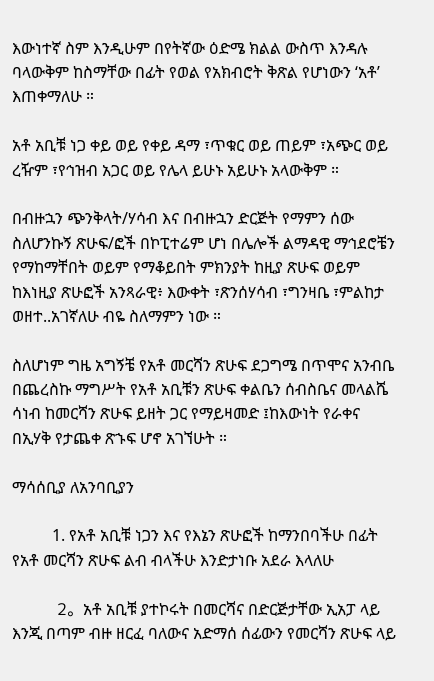እውነተኛ ስም እንዲሁም በየትኛው ዕድሜ ክልል ውስጥ እንዳሉ ባላውቅም ከስማቸው በፊት የወል የአክብሮት ቅጽል የሆነውን ‘አቶ’ እጠቀማለሁ ።

አቶ አቢቹ ነጋ ቀይ ወይ የቀይ ዳማ ፣ጥቁር ወይ ጠይም ፣አጭር ወይ ረዥም ፣የኅዝብ አጋር ወይ የሌላ ይሁኑ አይሁኑ አላውቅም ።

በብዙኋን ጭንቅላት/ሃሳብ እና በብዙኋን ድርጅት የማምን ሰው ስለሆንኩኝ ጽሁፍ/ፎች በኮፒተሬም ሆነ በሌሎች ልማዳዊ ማኅደሮቼን የማከማቸበት ወይም የማቆይበት ምክንያት ከዚያ ጽሁፍ ወይም ከእነዚያ ጽሁፎች አንጻራዊ፥ እውቀት ፣ጽንሰሃሳብ ፣ግንዛቤ ፣ምልከታ ወዘተ..አገኛለሁ ብዬ ስለማምን ነው ።

ስለሆነም ግዜ አግኝቼ የአቶ መርሻን ጽሁፍ ደጋግሜ በጥሞና አንብቤ በጨረስኩ ማግሥት የአቶ አቢቹን ጽሁፍ ቀልቤን ሰብስቤና መላልሼ ሳነብ ከመርሻን ጽሁፍ ይዘት ጋር የማይዛመድ ፤ከእውነት የራቀና በኢሃቅ የታጨቀ ጽኁፍ ሆኖ አገኘሁት ።

ማሳሰቢያ ለአንባቢያን

          1. የአቶ አቢቹ ነጋን እና የእኔን ጽሁፎች ከማንበባችሁ በፊት የአቶ መርሻን ጽሁፍ ልብ ብላችሁ እንድታነቡ አደራ እላለሁ

         2。አቶ አቢቹ ያተኮሩት በመርሻና በድርጅታቸው ኢአፓ ላይ እንጂ በጣም ብዙ ዘርፈ ባለውና አድማሰ ሰፊውን የመርሻን ጽሁፍ ላይ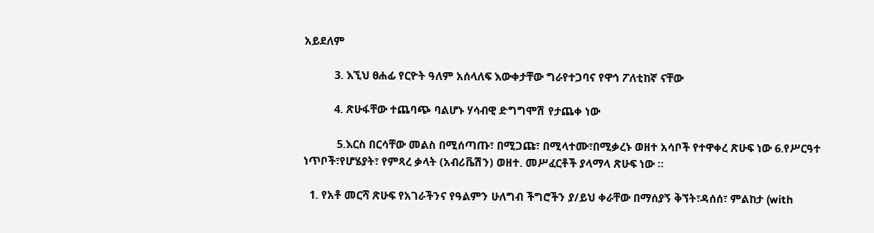አይደለም

          3. እኚህ ፀሐፊ የርዮት ዓለም አሰላለፍ እውቀታቸው ግራየተጋባና የዋኅ ፖለቲከኛ ናቸው

          4. ጽሁፋቸው ተጨባጭ ባልሆኑ ሃሳብዊ ድግግሞሽ የታጨቀ ነው

           5.እርስ በርሳቸው መልስ በሚሰጣጡ፣ በሚጋጩ፣ በሚላተሙ፣በሚቃረኑ ወዘተ አሳቦች የተዋቀረ ጽሁፍ ነው 6.የሥርዓተ ነጥቦች፣የሆሄያት፣ የምጻረ ቃላት (አብሪቬሽን) ወዘተ. መሥፈርቶች ያላማላ ጽሁፍ ነው ።

  1. የአቶ መርሻ ጽሁፍ የአገራችንና የዓልምን ሁለግብ ችግሮችን ያ/ይህ ቀራቸው በማሰያኝ ቅኘት፣ዳሰሰ፣ ምልከታ (with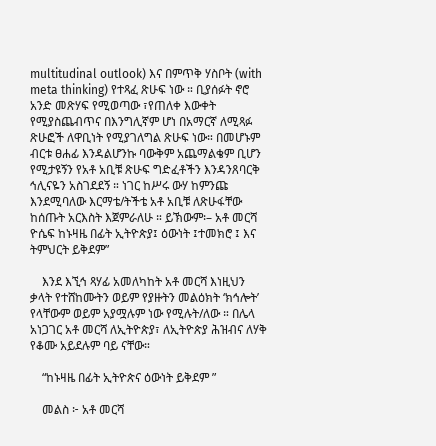multitudinal outlook) እና በምጥቅ ሃስቦት (with meta thinking) የተጻፈ ጽሁፍ ነው ። ቢያሰፉት ኖሮ አንድ መጽሃፍ የሚወጣው ፣የጠለቀ እውቀት የሚያስጨብጥና በእንግሊኛም ሆነ በአማርኛ ለሚጻፉ ጽሁፎች ለዋቢነት የሚያገለግል ጽሁፍ ነው። በመሆኑም ብርቱ ፀሐፊ እንዳልሆንኩ ባውቅም አጨማልቄም ቢሆን የሚታዩኝን የአቶ አቢቹ ጽሁፍ ግድፈቶችን እንዳንጸባርቅ ኅሊናዬን አስገደደኝ ። ነገር ከሥሩ ውሃ ከምንጩ እንደሚባለው እርማቴ/ትችቴ አቶ አቢቹ ለጽሁፋቸው ከሰጡት አርእስት እጀምራለሁ ። ይኽውም፡– አቶ መርሻ ዮሴፍ ከኑዛዜ በፊት ኢትዮጵያ፤ ዕውነት ፤ተመክሮ ፤ እና ትምህርት ይቅደም”

    እንደ እኚኅ ጻሃፊ አመለካከት አቶ መርሻ እነዚህን ቃላት የተሸከሙትን ወይም የያዙትን መልዕክት ‘ክኅሎት’ የላቸውም ወይም አያሟሉም ነው የሚሉት/ለው ። በሌላ አነጋገር አቶ መርሻ ለኢትዮጵያ፣ ለኢትዮጵያ ሕዝብና ለሃቅ የቆሙ አይደሉም ባይ ናቸው።

    “ከኑዛዜ በፊት ኢትዮጵና ዕውነት ይቅደም ”

    መልስ ፦ አቶ መርሻ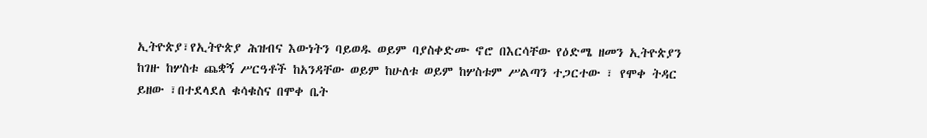ኢትዮጵያ፣የኢትዮጵያ ሕዝብና እውነትን ባይወዱ ወይም ባያስቀድሙ ኖሮ በእርሳቸው የዕድሜ ዘመን ኢትዮጵያን ከገዙ ከሦስቱ ጨቋኝ ሥርዓቶች ከአንዳቸው ወይም ከሁለቱ ወይም ከሦስቱም ሥልጣን ተጋርተው ፣ የሞቀ ትዳር ይዘው ፣በተደላደለ ቁሳቁስና በሞቀ ቤት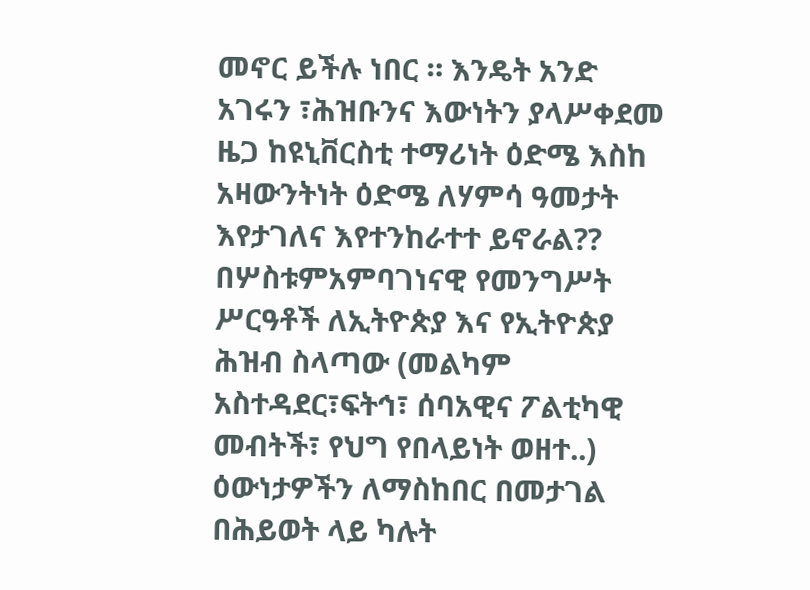መኖር ይችሉ ነበር ። እንዴት አንድ አገሩን ፣ሕዝቡንና እውነትን ያላሥቀደመ ዜጋ ከዩኒቨርስቲ ተማሪነት ዕድሜ እስከ አዛውንትነት ዕድሜ ለሃምሳ ዓመታት እየታገለና እየተንከራተተ ይኖራል?? በሦስቱምአምባገነናዊ የመንግሥት ሥርዓቶች ለኢትዮጵያ እና የኢትዮጵያ ሕዝብ ስላጣው (መልካም አስተዳደር፣ፍትኅ፣ ሰባአዊና ፖልቲካዊ መብትች፣ የህግ የበላይነት ወዘተ..) ዕውነታዎችን ለማስከበር በመታገል በሕይወት ላይ ካሉት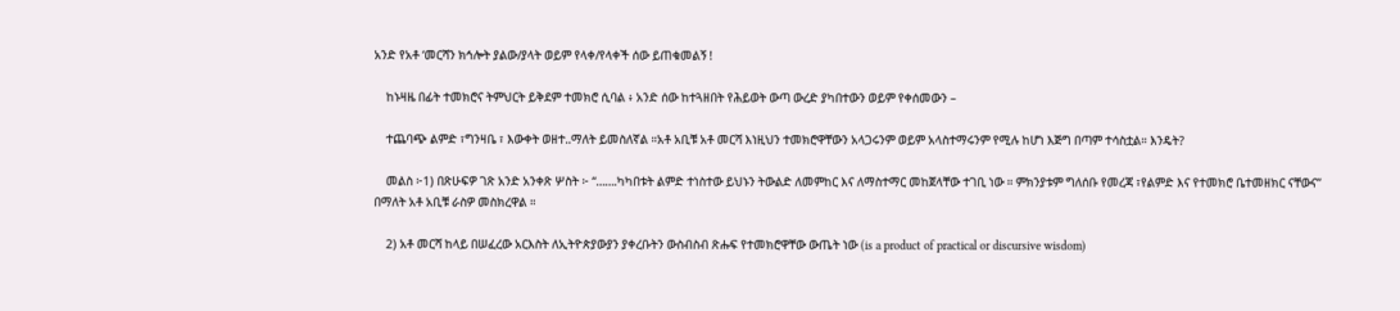አንድ የአቶ ‘መርሻን ክኅሎት ያልው/ያላት ወይም የላቀ/የላቀች ሰው ይጠቁመልኝ !

    ከኑዛዜ በፊት ተመክሮና ትምህርት ይቅደም ተመክሮ ሲባል ፥ አንድ ሰው ከተጓዘበት የሕይወት ውጣ ውረድ ያካበተውን ወይም የቀሰመውን –

    ተጨባጭ ልምድ ፣ግንዛቤ ፣ እውቀት ወዘተ..ማለት ይመስለኛል ።አቶ አቢቹ አቶ መርሻ እነዚህን ተመክሮዋቸውን አላጋሩንም ወይም አላስተማሩንም የሚሉ ከሆነ እጅግ በጣም ተሳስቷል። እንዴት?

    መልስ ፦1) በጽሁፍዎ ገጽ አንድ አንቀጽ ሦስት ፦ “…….ካካበቱት ልምድ ተነስተው ይህኑን ትውልድ ለመምከር እና ለማስተማር መከጀላቸው ተገቢ ነው ። ምክንያቱም ግለሰቡ የመረጃ ፣የልምድ እና የተመክሮ ቤተመዘክር ናቸውና” በማለት አቶ አቢቹ ራስዎ መስክረዋል ።

    2) አቶ መርሻ ከላይ በሠፈረው አርእስት ለኢትዮጵያውያን ያቀረቡትን ውስብስብ ጽሑፍ የተመክሮዋቸው ውጤት ነው (is a product of practical or discursive wisdom)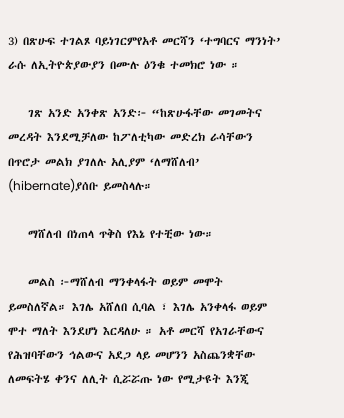3) በጽሁፍ ተገልጾ ባይነገርምየአቶ መርሻን ‘ተግባርና ማንነት’ ራሱ ለኢትዮጵያውያን በሙሉ ዕንቁ ተመክሮ ነው ።

    ገጽ አንድ አንቀጽ አንድ፦ “ከጽሁፋቸው መገመትና መረዳት እንደሚቻለው ከፖለቲካው መድረክ ራሳቸውን በጥሮታ መልክ ያገለሉ አሊያም ‘ለማሸለብ’ (hibernate)ያሰቡ ይመስላሉ።

    ማሸለብ በነጠላ ጥቅስ የእኔ የተቺው ነው።

    መልስ ፦ማሸለብ ማንቀላፋት ወይም መሞት ይመስለኛል። እገሌ አሸለበ ሲባል ፣ እገሌ አንቀላፋ ወይም ሞተ ማለት እንደሆነ እርዳለሁ ። አቶ መርሻ የአገራቸውና የሕዝባቸውን ኅልውና አደጋ ላይ መሆንን አስጨንቋቸው ለመፍትሄ ቀንና ለሊት ሲሯሯጡ ነው የሚታዩት እንጂ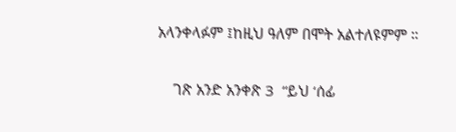አላንቀላፉም ፤ከዚህ ዓለም በሞት አልተለዩምም ።

    ገጽ አንድ አንቀጽ 3  “ይህ ‘ሰፊ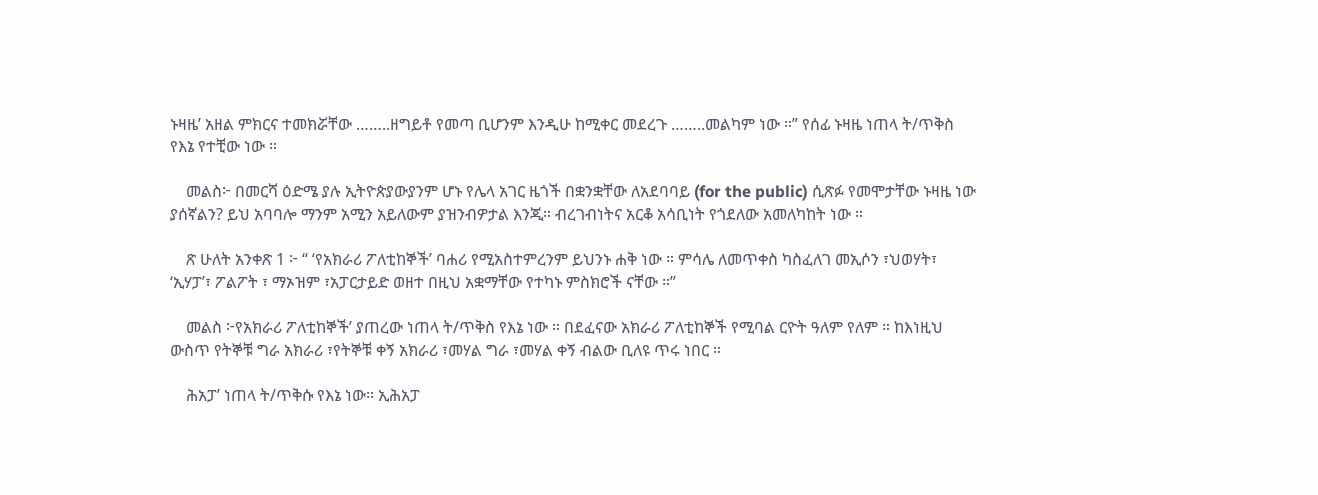ኑዛዜ’ አዘል ምክርና ተመክሯቸው ……..ዘግይቶ የመጣ ቢሆንም እንዲሁ ከሚቀር መደረጉ ……..መልካም ነው ።” የሰፊ ኑዛዜ ነጠላ ት/ጥቅስ የእኔ የተቺው ነው ።

    መልስ፦ በመርሻ ዕድሜ ያሉ ኢትዮጵያውያንም ሆኑ የሌላ አገር ዜጎች በቋንቋቸው ለአደባባይ (for the public) ሲጽፉ የመሞታቸው ኑዛዜ ነው ያሰኛልን? ይህ አባባሎ ማንም አሚን አይለውም ያዝንብዎታል እንጂ። ብረገብነትና አርቆ አሳቢነት የጎደለው አመለካከት ነው ።

    ጽ ሁለት አንቀጽ 1 ፦ “ ‘የአክራሪ ፖለቲከኞች’ ባሐሪ የሚአስተምረንም ይህንኑ ሐቅ ነው ። ምሳሌ ለመጥቀስ ካስፈለገ መኢሶን ፣ህወሃት፣ ‘ኢሃፓ’፣ ፖልፖት ፣ ማኦዝም ፣አፓርታይድ ወዘተ በዚህ አቋማቸው የተካኑ ምስክሮች ናቸው ።”

    መልስ ፦የአክራሪ ፖለቲከኞች’ ያጠረው ነጠላ ት/ጥቅስ የእኔ ነው ። በደፈናው አክራሪ ፖለቲከኞች የሚባል ርዮት ዓለም የለም ። ከእነዚህ ውስጥ የትኞቹ ግራ አክራሪ ፣የትኞቹ ቀኝ አክራሪ ፣መሃል ግራ ፣መሃል ቀኝ ብልው ቢለዩ ጥሩ ነበር ።

    ሕአፓ’ ነጠላ ት/ጥቅሱ የእኔ ነው። ኢሕአፓ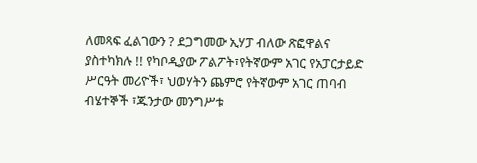ለመጻፍ ፈልገውን ? ደጋግመው ኢሃፓ ብለው ጽፎዋልና ያስተካክሉ !! የካቦዲያው ፖልፖት፣የትኛውም አገር የአፓርታይድ ሥርዓት መሪዮች፣ ህወሃትን ጨምሮ የትኛውም አገር ጠባብ ብሄተኞች ፣ጁንታው መንግሥቱ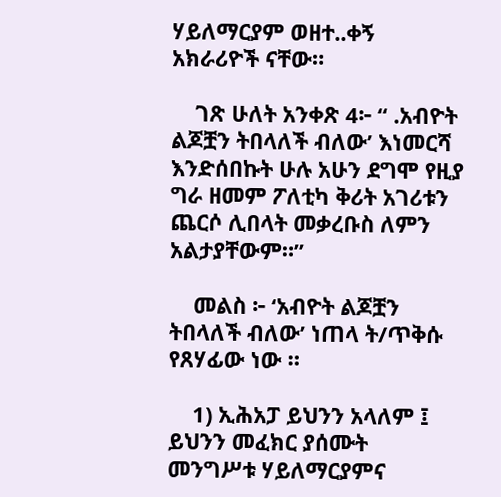ሃይለማርያም ወዘተ..ቀኝ አክራሪዮች ናቸው።

    ገጽ ሁለት አንቀጽ 4፦ “ .አብዮት ልጆቿን ትበላለች ብለው’ እነመርሻ እንድሰበኩት ሁሉ አሁን ደግሞ የዚያ ግራ ዘመም ፖለቲካ ቅሪት አገሪቱን ጨርሶ ሊበላት መቃረቡስ ለምን አልታያቸውም።”

    መልስ ፦ ‘አብዮት ልጆቿን ትበላለች ብለው’ ነጠላ ት/ጥቅሱ የጸሃፊው ነው ።

    1) ኢሕአፓ ይህንን አላለም ፤ ይህንን መፈክር ያሰሙት መንግሥቱ ሃይለማርያምና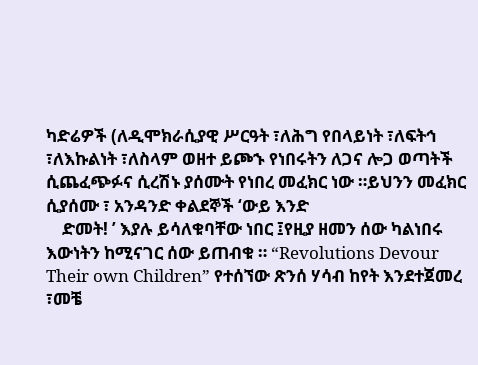ካድሬዎች (ለዲሞክራሲያዊ ሥርዓት ፣ለሕግ የበላይነት ፣ለፍትኅ ፣ለእኩልነት ፣ለስላም ወዘተ ይጮኁ የነበሩትን ለጋና ሎጋ ወጣትች ሲጨፈጭፉና ሲረሽኑ ያሰሙት የነበረ መፈክር ነው ።ይህንን መፈክር ሲያሰሙ ፣ አንዳንድ ቀልደኞች ‘ውይ እንድ
    ድመት! ’ እያሉ ይሳለቁባቸው ነበር ፤የዚያ ዘመን ሰው ካልነበሩ እውነትን ከሚናገር ሰው ይጠብቁ ። “Revolutions Devour Their own Children” የተሰኘው ጽንሰ ሃሳብ ከየት እንደተጀመረ ፣መቼ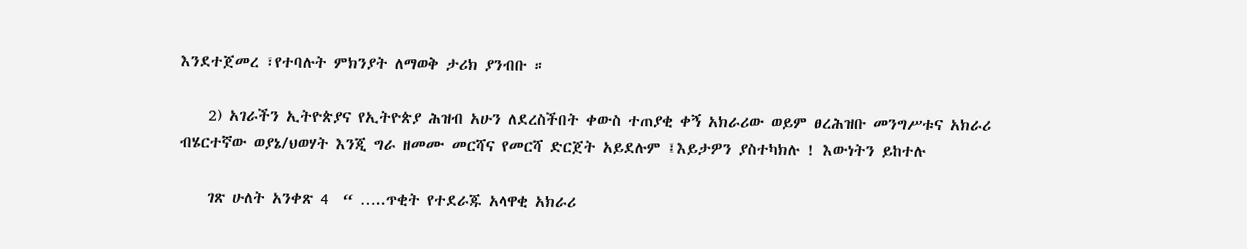እንደተጀመረ ፣የተባሉት ምክንያት ለማወቅ ታሪክ ያንብቡ ።

    2) አገራችን ኢትዮጵያና የኢትዮጵያ ሕዝብ አሁን ለደረስችበት ቀውስ ተጠያቂ ቀኝ አክራሪው ወይም ፀረሕዝቡ መንግሥቱና አክራሪ ብሄርተኛው ወያኔ/ህወሃት እንጂ ግራ ዘመሙ መርሻና የመርሻ ድርጀት አይደሉም ፤እይታዎን ያስተካክሉ ! እውነትን ይከተሉ

    ገጽ ሁለት አንቀጽ 4  “ …..ጥቂት የተደራጁ አላዋቂ አክራሪ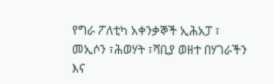የግራ ፖለቲካ አቀንቃኞች ኢሕአፓ ፣ መኢሶን ፣ሕወሃት ፣ሻቢያ ወዘተ በሃገራችን እና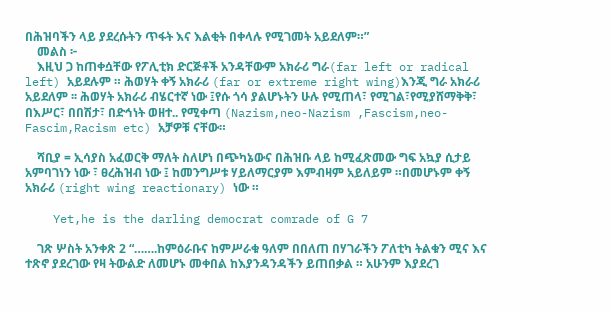በሕዝባችን ላይ ያደረሱትን ጥፋት እና እልቂት በቀላሉ የሚገመት አይደለም።”
    መልስ ፦
    እዚህ ጋ ከጠቀሷቸው የፖሊቲክ ድርጅቶች አንዳቸውም አክራሪ ግራ(far left or radical left) አይደሉም ። ሕወሃት ቀኝ አክራሪ (far or extreme right wing)እንጂ ግራ አክራሪ አይደለም ፡፡ ሕወሃት አክራሪ ብሄርተኛ ነው ፤የሱ ጎሳ ያልሆኑትን ሁሉ የሚጠላ፣ የሚገል፣የሚያሸማቅቅ፣ በእሥር፣ በበሽታ፣ በድኅነት ወዘተ.. የሚቀጣ (Nazism,neo-Nazism ,Fascism,neo-Fascim,Racism etc) አቻዎቹ ናቸው።

    ሻቢያ = ኢሳያስ አፈወርቅ ማለት ስለሆነ በጭካኔውና በሕዝቡ ላይ ከሚፈጽመው ግፍ አኳያ ሲታይ አምባገነን ነው ፣ ፀረሕዝብ ነው ፤ ከመንግሥቱ ሃይለማርያም እምብዛም አይለይም ።በመሆኑም ቀኝ አክራሪ (right wing reactionary) ነው ።

    Yet,he is the darling democrat comrade of G 7

    ገጽ ሦስት አንቀጽ 2 “…….ከምዕራቡና ከምሥራቁ ዓለም በበለጠ በሃገራችን ፖለቲካ ትልቁን ሚና እና ተጽኖ ያደረገው የዛ ትውልድ ለመሆኑ መቀበል ከእያንዳንዳችን ይጠበቃል ። አሁንም እያደረገ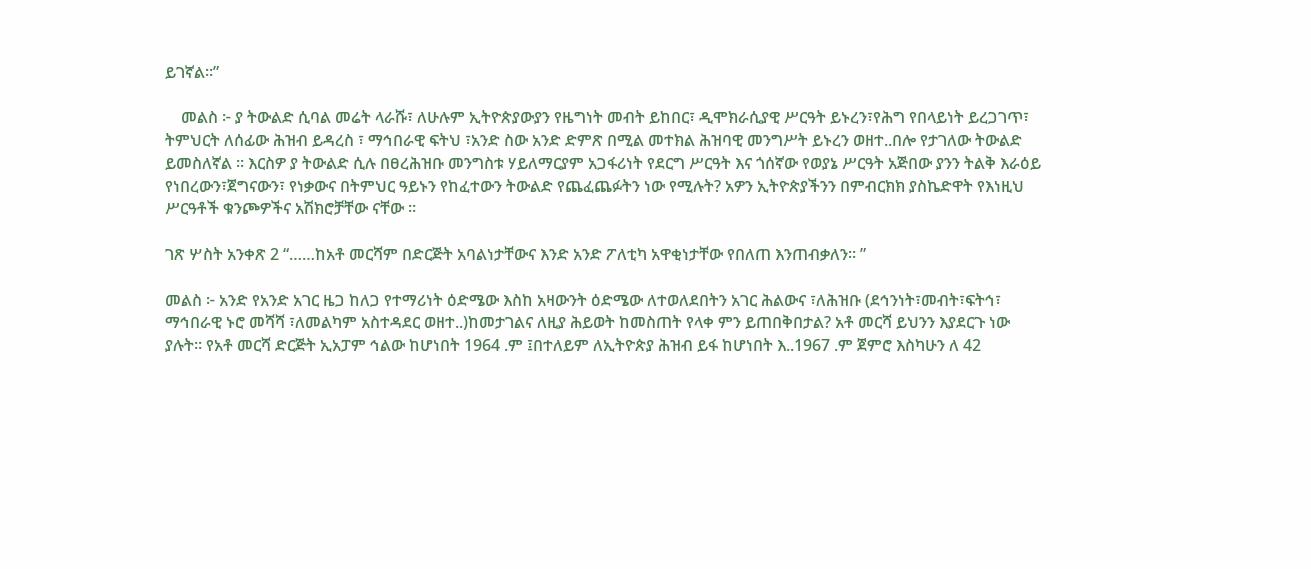ይገኛል።”

    መልስ ፦ ያ ትውልድ ሲባል መሬት ላራሹ፣ ለሁሉም ኢትዮጵያውያን የዜግነት መብት ይከበር፣ ዲሞክራሲያዊ ሥርዓት ይኑረን፣የሕግ የበላይነት ይረጋገጥ፣ ትምህርት ለሰፊው ሕዝብ ይዳረስ ፣ ማኅበራዊ ፍትህ ፣አንድ ስው አንድ ድምጽ በሚል መተክል ሕዝባዊ መንግሥት ይኑረን ወዘተ..በሎ የታገለው ትውልድ ይመስለኛል ። እርስዎ ያ ትውልድ ሲሉ በፀረሕዝቡ መንግስቱ ሃይለማርያም አጋፋሪነት የደርግ ሥርዓት እና ጎሰኛው የወያኔ ሥርዓት አጅበው ያንን ትልቅ እራዕይ የነበረውን፣ጀግናውን፣ የነቃውና በትምህር ዓይኑን የከፈተውን ትውልድ የጨፈጨፉትን ነው የሚሉት? አዎን ኢትዮጵያችንን በምብርክክ ያስኬድዋት የእነዚህ ሥርዓቶች ቁንጮዎችና አሽክሮቻቸው ናቸው ።

ገጽ ሦስት አንቀጽ 2 “……ከአቶ መርሻም በድርጅት አባልነታቸውና እንድ አንድ ፖለቲካ አዋቂነታቸው የበለጠ እንጠብቃለን። ”

መልስ ፦ አንድ የአንድ አገር ዜጋ ከለጋ የተማሪነት ዕድሜው እስከ አዛውንት ዕድሜው ለተወለደበትን አገር ሕልውና ፣ለሕዝቡ (ደኅንነት፣መብት፣ፍትኅ፣ ማኅበራዊ ኑሮ መሻሻ ፣ለመልካም አስተዳደር ወዘተ..)ከመታገልና ለዚያ ሕይወት ከመስጠት የላቀ ምን ይጠበቅበታል? አቶ መርሻ ይህንን እያደርጉ ነው ያሉት። የአቶ መርሻ ድርጅት ኢአፓም ኅልው ከሆነበት 1964 .ም ፤በተለይም ለኢትዮጵያ ሕዝብ ይፋ ከሆነበት እ..1967 .ም ጀምሮ እስካሁን ለ 42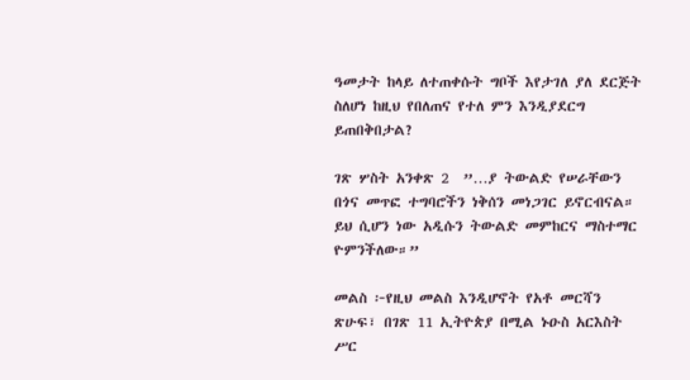ዓመታት ከላይ ለተጠቀሱት ግቦች እየታገለ ያለ ደርጅት ስለሆነ ከዚህ የበለጠና የተለ ምን እንዲያደርግ ይጠበቅበታል?

ገጽ ሦስት አንቀጽ 2  ”…ያ ትውልድ የሠራቸውን በጎና መጥፎ ተግባሮችን ነቅሰን መነጋገር ይኖርብናል። ይህ ሲሆን ነው አዲሱን ትውልድ መምከርና ማስተማር ዮምንችለው።”

መልስ ፦የዚህ መልስ እንዲሆኖት የአቶ መርሻን ጽሁፍ፣ በገጽ 11 ኢትዮጵያ በሚል ኑዑስ አርእስት ሥር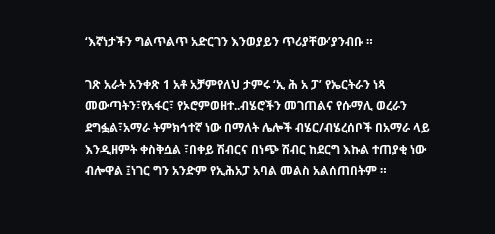‘እኛነታችን ግልጥልጥ አድርገን እንወያይን ጥሪያቸው’ያንብቡ ።

ገጽ አራት አንቀጽ 1 አቶ አቻምየለህ ታምሩ ‘ኢ ሕ አ ፓ’ የኤርትራን ነጻ መውጣትን፣የአፋር፣ የኦሮምወዘተ..ብሄሮችን መገጠልና የሱማሊ ወረራን ደግፏል፣አማራ ትምክኅተኛ ነው በማለት ሌሎች ብሄር/ብሄረሰቦች በአማራ ላይ እንዲዘምት ቀስቅሷል ፣በቀይ ሽብርና በነጭ ሽብር ከደርግ እኩል ተጠያቂ ነው ብሎዋል ፤ነገር ግን አንድም የኢሕአፓ አባል መልስ አልሰጠበትም ።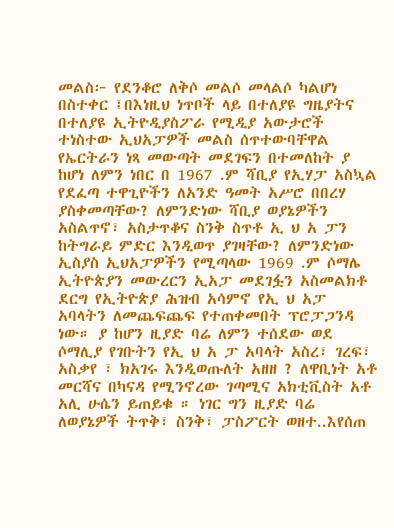መልስ፦ የደንቆሮ ለቅሶ መልሶ መላልሶ ካልሆነ በስተቀር ፤በእነዚህ ነጥቦች ላይ በተለያዩ ግዜያትና በተለያዩ ኢትዮዲያስፖራ የሚዲያ አውታሮች ተነስተው ኢህአፓዎች መልስ ሰጥተውባቸዋል የኤርትራን ነጻ መውጣት መደገፍን በተመለከት ያ ከሆነ ለምን ነበር በ 1967 .ም ሻቢያ የኢሃፓ አስኳል የደፈጣ ተዋጊዮችን ለአንድ ዓመት አሥሮ በበረሃ ያስቀመጣቸው? ለምንድነው ሻቢያ ወያኔዎችን አስልጥኖ፣ አስታጥቆና ስንቅ ስጥቶ ኢ ህ አ ፓን ከትግራይ ምድር እንዲወጥ ያገዛቸው? ለምንድነው ኢስያስ ኢህአፓዎችን የሚጣላው 1969 .ም ሶማሌ ኢትዮጵያን መውረርን ኢአፓ መደገፏን አስመልክቶ ደርግ የኢትዮጵያ ሕዝብ አሳምኖ የኢ ህ አፓ አባላትን ለመጨፍጨፍ የተጠቀመበት ፕሮፓጋንዳ ነው። ያ ከሆን ዚያድ ባሬ ለምን ተሰደው ወደ ሶማሊያ የገቡትን የኢ ህ አ ፓ አባላት አስረ፣ ገረፍ፣ አስቃየ ፣ ክአገሩ እንዲወጡለት አዘዘ ? ለዋቢነት አቶ መርሻና በካናዳ የሚንኖረው ገጣሚና አክቲቪስት አቶ አሊ ሁሴን ይጠይቁ ። ነገር ግን ዚያድ ባሬ ለወያኔዎች ትጥቅ፣ ስንቅ፣ ፓስፖርት ወዘተ..እየሰጠ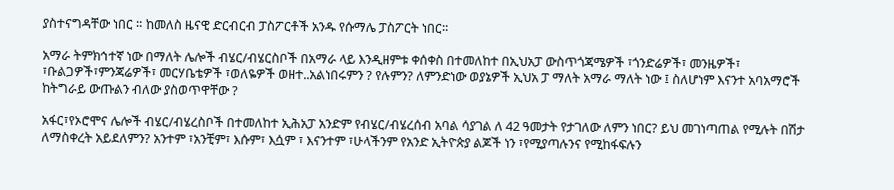ያስተናግዳቸው ነበር ። ከመለስ ዜናዊ ድርብርብ ፓስፖርቶች አንዱ የሱማሌ ፓስፖርት ነበር።

አማራ ትምክኅተኛ ነው በማለት ሌሎች ብሄር/ብሄርስቦች በአማራ ላይ እንዲዘምቱ ቀሰቀስ በተመለከተ በኢህአፓ ውስጥጎጃሜዎች ፣ጎንድሬዎች፣ መንዜዎች፣ ፣ቡልጋዎች፣ምንጃሬዎች፣ መርሃቤቴዎች ፣ወለዬዎች ወዘተ..አልነበሩምን ? የሉምን? ለምንድነው ወያኔዎች ኢህአ ፓ ማለት አማራ ማለት ነው ፤ ስለሆነም እናንተ አባአማሮች ከትግራይ ውጡልን ብለው ያስወጥዋቸው ?

አፋር፣የኦሮሞና ሌሎች ብሄር/ብሄረስቦች በተመለከተ ኢሕአፓ አንድም የብሄር/ብሄረሰብ አባል ሳያገል ለ 42 ዓመታት የታገለው ለምን ነበር? ይህ መገነጣጠል የሚሉት በሽታ ለማስቀረት አይደለምን? አንተም ፣አንቺም፣ እሱም፣ እሷም ፣ እናንተም ፣ሁላችንም የአንድ ኢትዮጵያ ልጆች ነን ፣የሚያጣሉንና የሚከፋፍሉን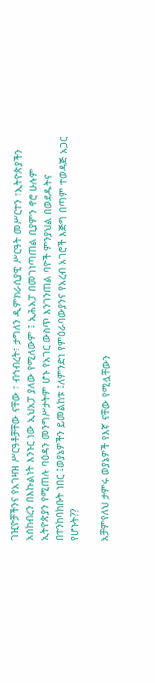ገዢዮቻችንና የአገዛዝ ሥርዓቶቻቸው ናቸው ፣ ብኅብረት፣ ታግለን ዲምክራሲያዊ ሥርዓት መሥርተን ፣ኢትዮጵያችን አስከብረን በእኩልነት እንኑር ነው ኢህአፓ ያለው የሚለውም ፤ ኢሕአፓ በመገነጣጠል ቢያምን ኖሮ ሁሉም ኢትዮጵያን የሚጠሉ ባዕዳን መንግሥታትም ሆኑ የአገር ውስጥ እንገንጠል ባዮች ምንያህል በወደዱትና በተንከባከቡት ነበር ፤ወያኔዎችን ይመልከቱ ፤ለምንድነ የምዕራባውያንና የአረብ አገሮች እጅግ በጣም ተወዳጅ አጋር የሆኑት??

አቻምየለህ ታምሩ ወያኔዎች የእኛ ናቸው የሚሏቸውን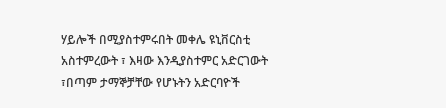ሃይሎች በሚያስተምሩበት መቀሌ ዩኒቨርስቲ አስተምረውት ፣ እዛው እንዲያስተምር አድርገውት ፣በጣም ታማኞቻቸው የሆኑትን አድርባዮች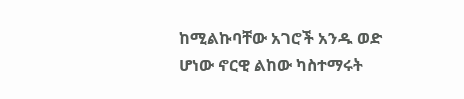ከሚልኩባቸው አገሮች አንዱ ወድ ሆነው ኖርዊ ልከው ካስተማሩት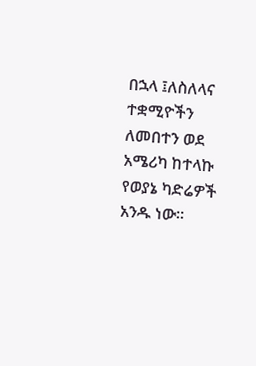በኋላ ፤ለስለላና ተቋሚዮችን ለመበተን ወደ አሜሪካ ከተላኩ የወያኔ ካድሬዎች አንዱ ነው።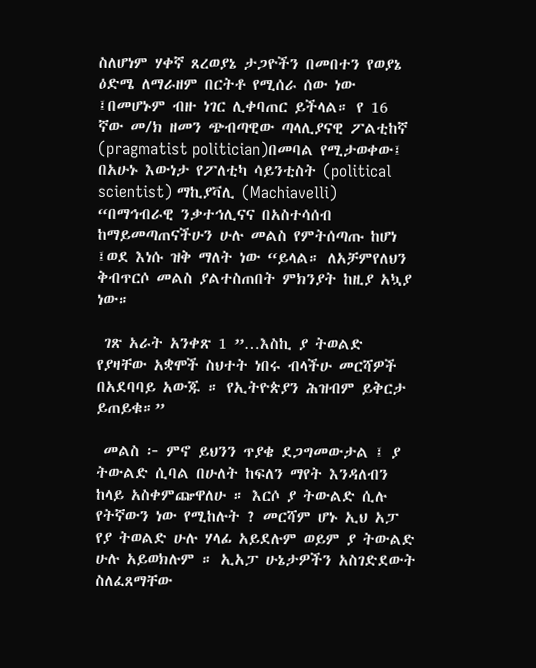ስለሆነም ሃቀኛ ጸረወያኔ ታጋዮችን በመበተን የወያኔ ዕድሜ ለማራዘም በርትቶ የሚሰራ ሰው ነው ፤በመሆኑም ብዙ ነገር ሊቀባጠር ይችላል። የ 16 ኛው መ/ክ ዘመን ጭብጣዊው ጣላሊያናዊ ፖልቲከኛ (pragmatist politician)በመባል የሚታወቀው፤ በአሁኑ እውነታ የፖለቲካ ሳይንቲስት (political scientist) ማኪያቫሊ (Machiavelli) “በማኅብራዊ ንቃተኅሊናና በአስተሳሰብ ከማይመጣጠናችሁን ሁሉ መልስ የምትሰጣጡ ከሆነ ፤ወደ እነሱ ዝቅ ማለት ነው “ይላል። ለአቻምየለህን ቅብጥርሶ መልስ ያልተስጠበት ምክንያት ከዚያ አኳያ ነው።

 ገጽ አራት አንቀጽ 1 ”…እስኪ ያ ትወልድ የያዛቸው አቋሞች ስህተት ነበሩ ብላችሁ መርሻዎች በአደባባይ አውጁ ። የኢትዮጵያን ሕዝብም ይቅርታ ይጠይቁ።”

 መልስ ፦ ምኖ ይህንን ጥያቄ ደጋግመውታል ፤ ያ ትውልድ ሲባል በሁለት ከፍለን ማየት እንዳለብን ከላይ አስቀምጬዋለሁ ። እርሶ ያ ትውልድ ሲሉ የትኛውን ነው የሚከሉት ? መርሻም ሆኑ ኢህ አፓ የያ ትወልድ ሁሉ ሃላፊ አይደሉም ወይም ያ ትውልድ ሁሉ አይወክሉም ። ኢአፓ ሁኔታዎችን አስገድደውት ስለፈጸማቸው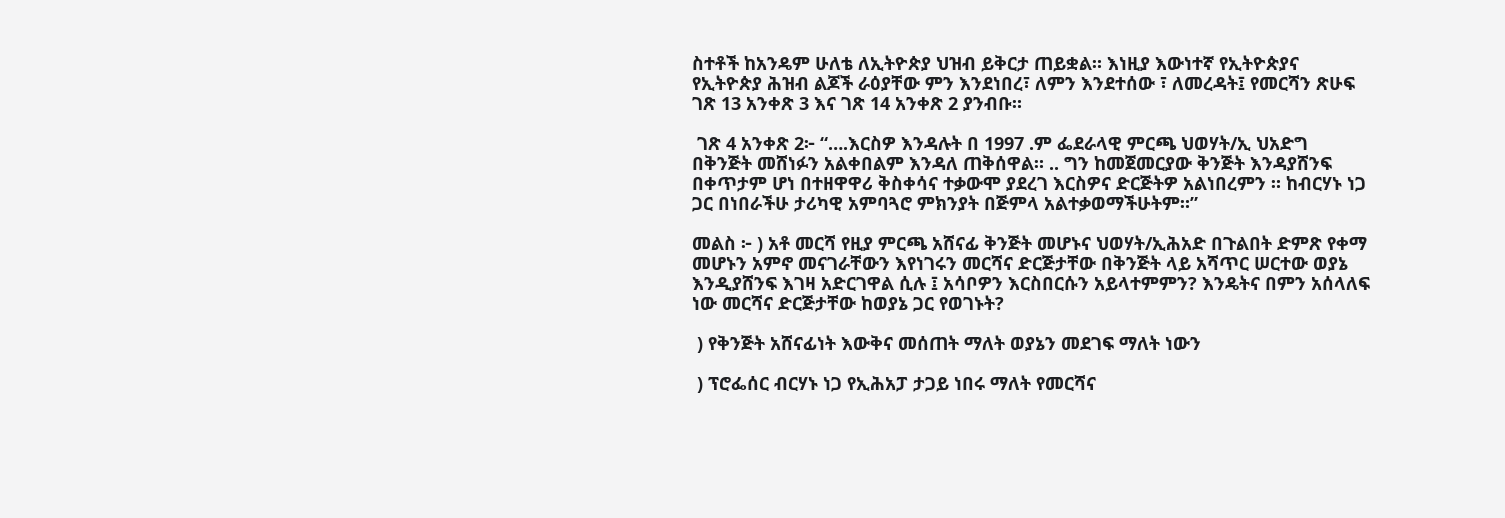ስተቶች ከአንዴም ሁለቴ ለኢትዮጵያ ህዝብ ይቅርታ ጠይቋል። እነዚያ እውነተኛ የኢትዮጵያና የኢትዮጵያ ሕዝብ ልጆች ራዕያቸው ምን እንደነበረ፣ ለምን እንደተሰው ፣ ለመረዳት፤ የመርሻን ጽሁፍ ገጽ 13 አንቀጽ 3 እና ገጽ 14 አንቀጽ 2 ያንብቡ።

 ገጽ 4 አንቀጽ 2፦ “….እርስዎ እንዳሉት በ 1997 .ም ፌደራላዊ ምርጫ ህወሃት/ኢ ህአድግ በቅንጅት መሸነፉን አልቀበልም እንዳለ ጠቅሰዋል። .. ግን ከመጀመርያው ቅንጅት እንዳያሸንፍ በቀጥታም ሆነ በተዘዋዋሪ ቅስቀሳና ተቃውሞ ያደረገ እርስዎና ድርጅትዎ አልነበረምን ። ከብርሃኑ ነጋ ጋር በነበራችሁ ታሪካዊ አምባጓሮ ምክንያት በጅምላ አልተቃወማችሁትም።”

መልስ ፦ ) አቶ መርሻ የዚያ ምርጫ አሸናፊ ቅንጅት መሆኑና ህወሃት/ኢሕአድ በጉልበት ድምጽ የቀማ መሆኑን አምኖ መናገራቸውን እየነገሩን መርሻና ድርጅታቸው በቅንጅት ላይ አሻጥር ሠርተው ወያኔ እንዲያሸንፍ እገዛ አድርገዋል ሲሉ ፤ አሳቦዎን እርስበርሱን አይላተምምን? እንዴትና በምን አሰላለፍ ነው መርሻና ድርጅታቸው ከወያኔ ጋር የወገኑት?

 ) የቅንጅት አሸናፊነት እውቅና መሰጠት ማለት ወያኔን መደገፍ ማለት ነውን

 ) ፕሮፌሰር ብርሃኑ ነጋ የኢሕአፓ ታጋይ ነበሩ ማለት የመርሻና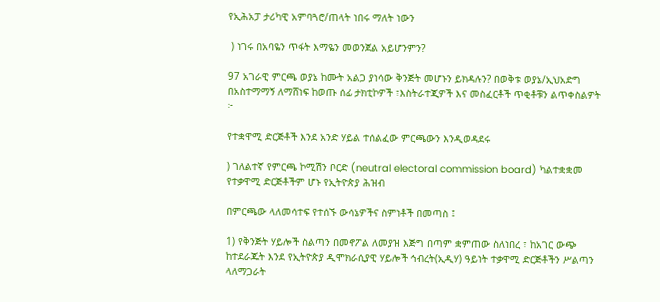የኢሕአፓ ታሪካዊ አምባጓሮ/ጠላት ነበሩ ማለት ነውን

 ) ነገሩ በአባዬን ጥፋት እማዬን መወንጀል አይሆንምን?

97 አገራዊ ምርጫ ወያኔ ከሙት አልጋ ያነሳው ቅንጅት መሆኑን ይክዳሉን? በወቅቱ ወያኔ/ኢህአድግ በአስተማማኝ ለማሸነፍ ከወጡ ሰፊ ታክቲኮዎች ፣እስትራተጂዎች እና መስፈርቶች ጥቂቶቹን ልጥቀስልዎት ፦

የተቋዋሚ ድርጅቶች እንደ አንድ ሃይል ተሰልፈው ምርጫውን እንዲወዳደሩ

) ገለልተኛ የምርጫ ኮሚሽን ቦርድ (neutral electoral commission board) ካልተቋቋመ የተቃዋሚ ድርጅቶችም ሆኑ የኢትዮጵያ ሕዝብ

በምርጫው ላለመሳተፍ የተሰኙ ውሳኔዎችና ስምነቶች በመጣስ ፤

1) የቅንጅት ሃይሎች ስልጣን በመኖፖል ለመያዝ እጅግ በጣም ቋምጠው ስለነበረ ፣ ከአገር ውጭ ከተደራጁት እንደ የኢትዮጵያ ዲሞክራሲያዊ ሃይሎች ኅብረት(ኢዲሃ) ዓይነት ተቃዋሚ ድርጅቶችን ሥልጣን ላለማጋራት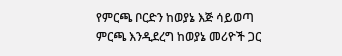የምርጫ ቦርድን ከወያኔ እጅ ሳይወጣ ምርጫ እንዲደረግ ከወያኔ መሪዮች ጋር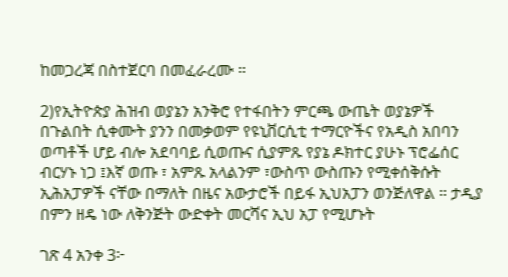ከመጋረጃ በስተጀርባ በመፈራረሙ ።

2)የኢትዮጵያ ሕዝብ ወያኔን አንቅሮ የተፋበትን ምርጫ ውጤት ወያኔዎች በጉልበት ሲቀሙት ያንን በመቃወም የዩኒቨርሲቲ ተማርዮችና የአዲስ አበባን ወጣቶች ሆይ ብሎ አደባባይ ሲወጡና ሲያምጹ የያኔ ዶክተር ያሁኑ ፕሮፌሰር ብርሃኑ ነጋ ፤እኛ ወጡ ፣ አምጹ አላልንም ፣ውስጥ ውስጡን የሚቀሰቅሱት ኢሕአፓዎች ናቸው በማለት በዜና አውታሮች በይፋ ኢህአፓን ወንጅለዋል ። ታዲያ በምን ዘዴ ነው ለቅንጅት ውድቀት መርሻና ኢህ አፓ የሚሆኑት

ገጽ 4 አንቀ 3፦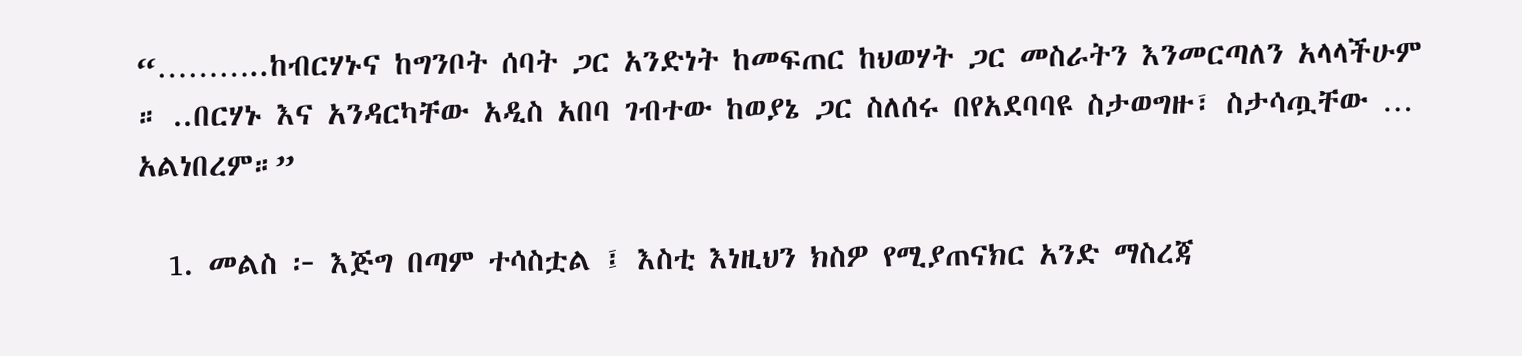“………..ከብርሃኑና ከግንቦት ሰባት ጋር አንድነት ከመፍጠር ከህወሃት ጋር መስራትን እንመርጣለን አላላችሁም ። ..በርሃኑ እና አንዳርካቸው አዲስ አበባ ገብተው ከወያኔ ጋር ስለሰሩ በየአደባባዩ ስታወግዙ፣ ስታሳጧቸው … አልነበረም።”

  1. መልስ ፦ እጅግ በጣም ተሳስቷል ፤ እስቲ እነዚህን ክስዎ የሚያጠናክር አንድ ማስረጃ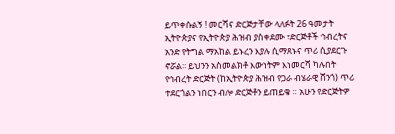ይጥቀሱልኝ ! መርሻና ድርጅታቸው ላለፉት 26 ዓመታት ኢትዮጵያና የኢትዮጵያ ሕዝብ ያስቀደሙ ፣ድርጅቶች ኅብረትና አንድ የትግል ማአከል ይኑረን እያሉ ሲማጸኑና ጥሪ ሲያደርጉ ኖሯል፡፡ ይህንን አስመልክቶ እውነትም እነመርሻ ካሉበት የኅብረት ድርጅት (ከኢትዮጵያ ሕዝብ የጋራ ብሄራዊ ሸንጎ) ጥሪ ተደርጎልን ነበርን ብሎ ድርጅቶን ይጠይቁ ። አሁን የድርጅትዎ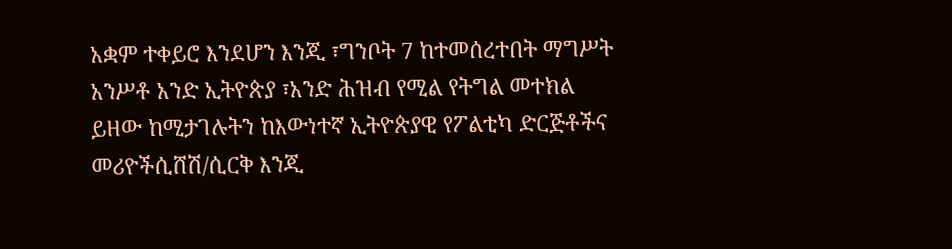አቋም ተቀይሮ እንደሆን እንጂ ፣ግንቦት 7 ከተመሰረተበት ማግሥት አንሥቶ አንድ ኢትዮጵያ ፣አንድ ሕዝብ የሚል የትግል መተክል ይዘው ከሚታገሉትን ከእውነተኛ ኢትዮጵያዊ የፖልቲካ ድርጅቶችና መሪዮችሲሸሽ/ሲርቅ እንጂ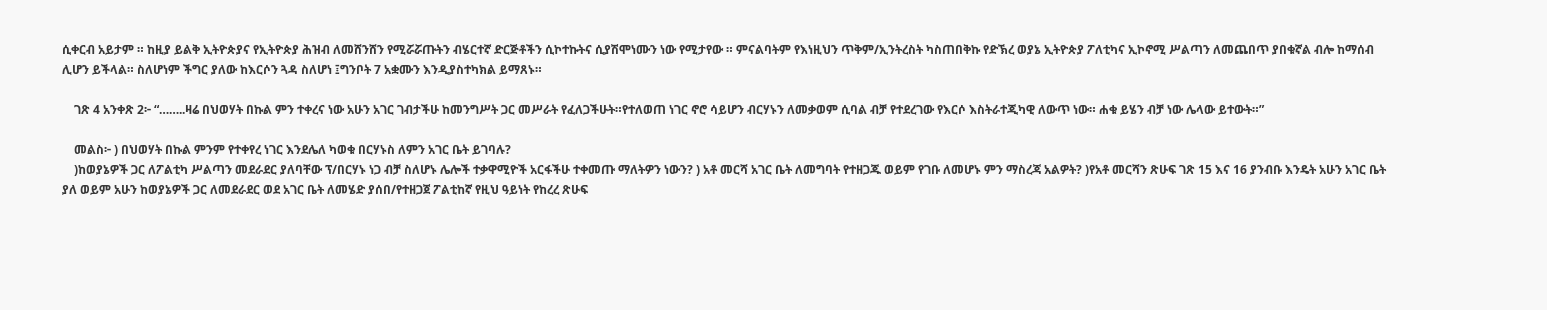ሲቀርብ አይታም ። ከዚያ ይልቅ ኢትዮጵያና የኢትዮጵያ ሕዝብ ለመሸንሸን የሚሯሯጡትን ብሄርተኛ ድርጅቶችን ሲኮተኩትና ሲያሽሞነሙን ነው የሚታየው ። ምናልባትም የእነዚህን ጥቅም/ኢንትረስት ካስጠበቅኩ የድኽረ ወያኔ ኢትዮጵያ ፖለቲካና ኢኮኖሚ ሥልጣን ለመጨበጥ ያበቁኛል ብሎ ከማሰብ ሊሆን ይችላል። ስለሆነም ችግር ያለው ከእርሶን ጓዳ ስለሆነ ፤ግንቦት 7 አቋሙን እንዲያስተካክል ይማጸኑ።

    ገጽ 4 አንቀጽ 2፦ “……..ዛሬ በህወሃት በኩል ምን ተቀረና ነው አሁን አገር ገብታችሁ ከመንግሥት ጋር መሥራት የፈለጋችሁት።የተለወጠ ነገር ኖሮ ሳይሆን ብርሃኑን ለመቃወም ሲባል ብቻ የተደረገው የእርሶ እስትራተጂካዊ ለውጥ ነው። ሐቁ ይሄን ብቻ ነው ሌላው ይተውት።”

    መልስ፦ ) በህወሃት በኩል ምንም የተቀየረ ነገር እንደሌለ ካወቁ በርሃኑስ ለምን አገር ቤት ይገባሉ?
    )ከወያኔዎች ጋር ለፖልቲካ ሥልጣን መደራደር ያለባቸው ፕ/በርሃኑ ነጋ ብቻ ስለሆኑ ሌሎች ተቃዋሚዮች አርፋችሁ ተቀመጡ ማለትዎን ነውን? ) አቶ መርሻ አገር ቤት ለመግባት የተዘጋጁ ወይም የገቡ ለመሆኑ ምን ማስረጃ አልዎት? )የአቶ መርሻን ጽሁፍ ገጽ 15 እና 16 ያንብቡ እንዴት አሁን አገር ቤት ያለ ወይም አሁን ከወያኔዎች ጋር ለመደራደር ወደ አገር ቤት ለመሄድ ያሰበ/የተዘጋጀ ፖልቲከኛ የዚህ ዓይነት የከረረ ጽሁፍ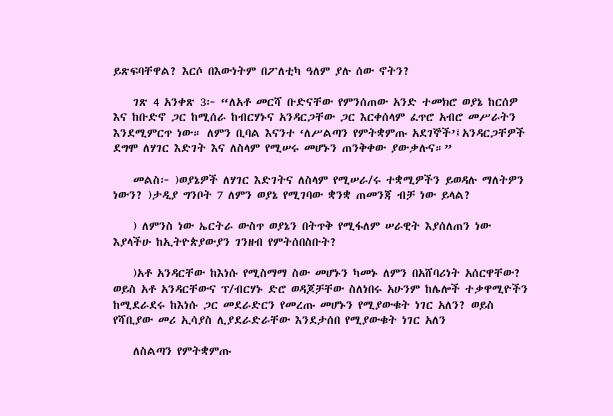ይጽፍባቸዋል? እርሶ በእውነትም በፖለቲካ ዓለም ያሉ ሰው ኖትን?

    ገጽ 4 አንቀጽ 3፦ “ለአቶ መርሻ ቡድናቸው የምንሰጠው አንድ ተመክሮ ወያኔ ከርሰዎ እና ከቡድኖ ጋር ከሚሰራ ከብርሃኑና አንዳርጋቸው ጋር እርቀሰላም ፈጥሮ አብሮ መሥራትን እንደሚምርጥ ነው። ለምን ቢባል እናንተ ‘ለሥልጣን የምትቋምጡ አደገኞች’፤አንዳርጋቸዎች ደግሞ ለሃገር እድገት እና ለስላም የሚሠሩ መሆኑን ጠንቅቀው ያውቃሉና።”

    መልስ፦ )ወያኔዎች ለሃገር እድገትና ለስላም የሚሠራ/ሩ ተቋሚዎችን ይወዳሉ ማለትዎን ነውን? )ታዲያ ግንቦት 7 ለምን ወያኔ የሚገባው ቋንቋ ጠመንጃ ብቻ ነው ይላል?

    ) ለምንስ ነው ኤርትራ ውስጥ ወያኔን በትጥቅ የሚፋለም ሠራዊት እያሰለጠን ነው እያላችሁ ከኢትዮጵያውያን ገንዘብ የምትሰበስቡት?

    )አቶ አንዳርቸው ከእነሱ የሚስማማ ስው መሆኑን ካመኑ ለምን በአሸባሪነት አሰርዋቸው? ወይስ አቶ አንዳርቸውና ፕ/ብርሃኑ ድሮ ወዳጆቻቸው ስለነበሩ አሁንም ከሌሎች ተቃዋሚዮችን ከሚደራደሩ ከእነሱ ጋር መደራድርን የመረጡ መሆኑን የሚያውቁት ነገር አለን? ወይስ የሻቢያው መሪ ኢሳያስ ሊያደራድራቸው እንደታሰበ የሚያውቁት ነገር አለን

    ለስልጣን የምትቋምጡ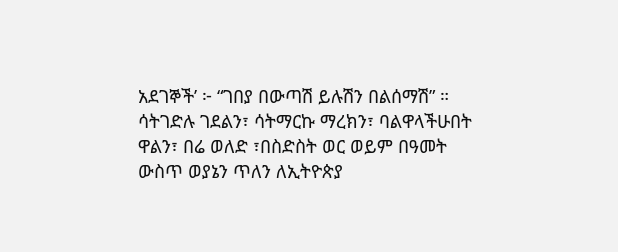አደገኞች’ ፦ “ገበያ በውጣሽ ይሉሽን በልሰማሽ” ። ሳትገድሉ ገደልን፣ ሳትማርኩ ማረክን፣ ባልዋላችሁበት ዋልን፣ በሬ ወለድ ፣በስድስት ወር ወይም በዓመት ውስጥ ወያኔን ጥለን ለኢትዮጵያ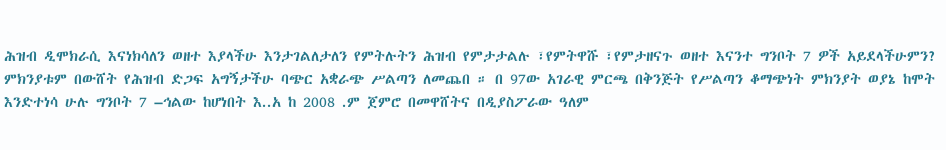ሕዝብ ዲሞክራሲ እናነክሳለን ወዘተ እያላችሁ እንታገልለታለን የምትሉትን ሕዝብ የምታታልሉ ፣የምትዋሹ ፣የምታዘናጉ ወዘተ እናንተ ግንቦት 7 ዎች አይደላችሁምን? ምክንያቱም በውሸት የሕዝብ ድጋፍ አግኝታችሁ ባጭር አቋራጭ ሥልጣን ለመጨበ ። በ 97ው አገራዊ ምርጫ በቅንጅት የሥልጣን ቆማጭነት ምክንያት ወያኔ ከሞት እንድተነሳ ሁሉ ግንቦት 7 –ኅልው ከሆነበት እ..አ ከ 2008 .ም ጀምሮ በመዋሸትና በዲያስፖራው ዓለም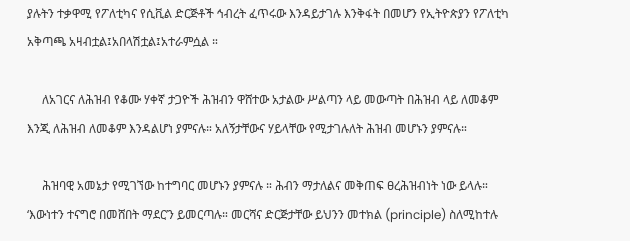ያሉትን ተቃዋሚ የፖለቲካና የሲቪል ድርጅቶች ኅብረት ፈጥሩው እንዳይታገሉ እንቅፋት በመሆን የኢትዮጵያን የፖለቲካ አቅጣጫ አዛብቷል፤አበላሽቷል፤አተራምሷል ።

     ለአገርና ለሕዝብ የቆሙ ሃቀኛ ታጋዮች ሕዝብን ዋሸተው አታልው ሥልጣን ላይ መውጣት በሕዝብ ላይ ለመቆም እንጂ ለሕዝብ ለመቆም እንዳልሆነ ያምናሉ። አለኝታቸውና ሃይላቸው የሚታገሉለት ሕዝብ መሆኑን ያምናሉ።

     ሕዝባዊ አመኔታ የሚገኘው ከተግባር መሆኑን ያምናሉ ። ሕብን ማታለልና መቅጠፍ ፀረሕዝብነት ነው ይላሉ። ‘እውነተን ተናግሮ በመሸበት ማደር’ን ይመርጣሉ። መርሻና ድርጅታቸው ይህንን መተክል (principle) ስለሚከተሉ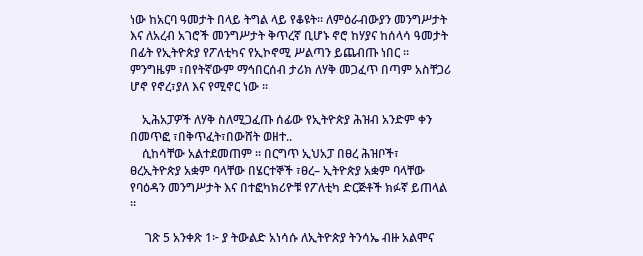ነው ከአርባ ዓመታት በላይ ትግል ላይ የቆዩት። ለምዕራብውያን መንግሥታት እና ለአረብ አገሮች መንግሥታት ቅጥረኛ ቢሆኑ ኖሮ ከሃያና ከሰላሳ ዓመታት በፊት የኢትዮጵያ የፖለቲካና የኢኮኖሚ ሥልጣን ይጨብጡ ነበር ። ምንግዜም ፣በየትኛውም ማኅበርሰብ ታሪክ ለሃቅ መጋፈጥ በጣም አስቸጋሪ ሆኖ የኖረ፣ያለ እና የሚኖር ነው ።

    ኢሕአፓዎች ለሃቅ ስለሚጋፈጡ ሰፊው የኢትዮጵያ ሕዝብ አንድም ቀን በመጥፎ ፣በቅጥፈት፣በውሸት ወዘተ..
    ሲከሳቸው አልተደመጠም ። በርግጥ ኢህአፓ በፀረ ሕዝቦች፣ ፀረኢትዮጵያ አቋም ባላቸው በሄርተኞች ፣ፀረ– ኢትዮጵያ አቋም ባላቸው የባዕዳን መንግሥታት እና በተፎካክሪዮቹ የፖለቲካ ድርጅቶች ክፉኛ ይጠላል ።

     ገጽ 5 አንቀጽ 1፦ ያ ትውልድ አነሳሱ ለኢትዮጵያ ትንሳኤ ብዙ አልሞና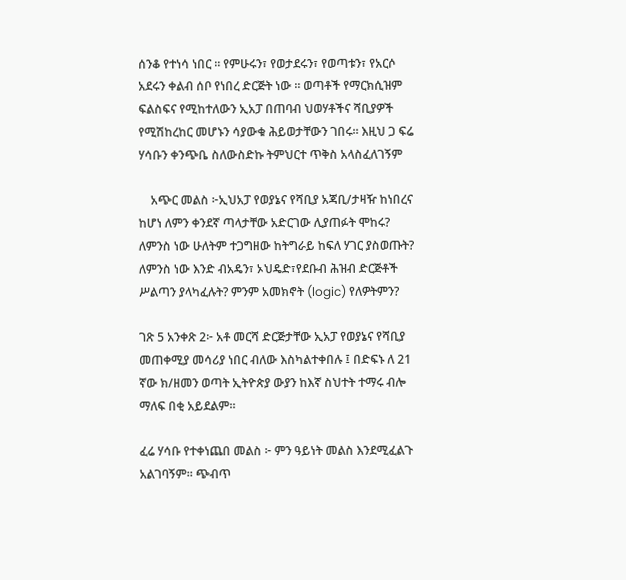ሰንቆ የተነሳ ነበር ። የምሁሩን፣ የወታደሩን፣ የወጣቱን፣ የአርሶ አደሩን ቀልብ ሰቦ የነበረ ድርጅት ነው ። ወጣቶች የማርክሲዝም ፍልስፍና የሚከተለውን ኢአፓ በጠባብ ህወሃቶችና ሻቢያዎች የሚሽከረከር መሆኑን ሳያውቁ ሕይወታቸውን ገበሩ። እዚህ ጋ ፍሬ ሃሳቡን ቀንጭቤ ስለውስድኩ ትምህርተ ጥቅስ አላስፈለገኝም

    አጭር መልስ ፦ኢህአፓ የወያኔና የሻቢያ አጃቢ/ታዛዥ ከነበረና ከሆነ ለምን ቀንደኛ ጣላታቸው አድርገው ሊያጠፉት ሞከሩ? ለምንስ ነው ሁለትም ተጋግዘው ከትግራይ ከፍለ ሃገር ያስወጡት? ለምንስ ነው እንድ ብአዴን፣ ኦህዴድ፣የደቡብ ሕዝብ ድርጅቶች ሥልጣን ያላካፈሉት? ምንም አመክኖት (logic) የለዎትምን?

ገጽ 5 አንቀጽ 2፦ አቶ መርሻ ድርጅታቸው ኢአፓ የወያኔና የሻቢያ መጠቀሚያ መሳሪያ ነበር ብለው እስካልተቀበሉ ፤ በድፍኑ ለ 21 ኛው ክ/ዘመን ወጣት ኢትዮጵያ ውያን ከእኛ ስህተት ተማሩ ብሎ ማለፍ በቂ አይደልም።

ፈሬ ሃሳቡ የተቀነጨበ መልስ ፦ ምን ዓይነት መልስ እንደሚፈልጉ አልገባኝም። ጭብጥ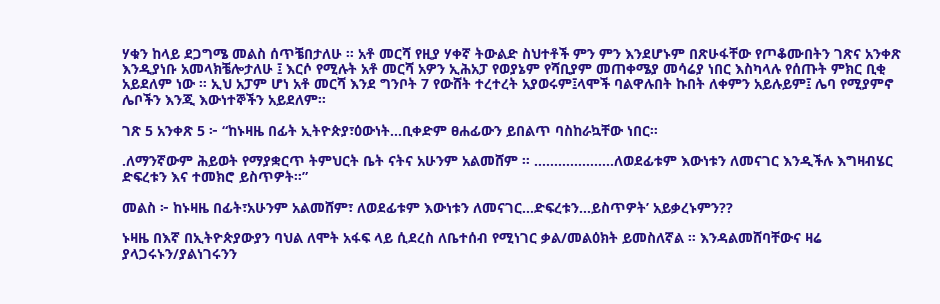ሃቁን ከላይ ደጋግሜ መልስ ሰጥቼበታለሁ ። አቶ መርሻ የዚያ ሃቀኛ ትውልድ ስህተቶች ምን ምን እንደሆኑም በጽሁፋቸው የጦቆሙበትን ገጽና አንቀጽ እንዲያነቡ አመላክቼሎታለሁ ፤ እርሶ የሚሉት አቶ መርሻ አዎን ኢሕአፓ የወያኔም የሻቢያም መጠቀሜያ መሳሬያ ነበር እስካላሉ የሰጡት ምክር ቢቂ አይደለም ነው ። ኢህ አፓም ሆነ አቶ መርሻ እንደ ግንቦት 7 የውሸት ተረተረት አያወሩም፤ላሞች ባልዋሉበት ኩበት ለቀምን አይሉይም፤ ሌባ የሚያምኖ ሌቦችን እንጂ እውነተኞችን አይደለም፡፡

ገጽ 5 አንቀጽ 5 ፦ “ከኑዛዜ በፊት ኢትዮጵያ፣ዕውነት…ቢቀድም ፀሐፊውን ይበልጥ ባስከራኳቸው ነበር።

.ለማንኛውም ሕይወት የማያቋርጥ ትምህርት ቤት ናትና አሁንም አልመሸም ። ………………..ለወደፊቱም እውነቱን ለመናገር እንዲችሉ እግዛብሄር ድፍረቱን እና ተመክሮ ይስጥዎት።”

መልስ ፦ ከኑዛዜ በፊት፣አሁንም አልመሸም፣ ለወደፊቱም እውነቱን ለመናገር…ድፍረቱን…ይስጥዎት’ አይቃረኑምን??

ኑዛዜ በእኛ በኢትዮጵያውያን ባህል ለሞት አፋፍ ላይ ሲደረስ ለቤተሰብ የሚነገር ቃል/መልዕክት ይመስለኛል ። እንዳልመሸባቸውና ዛሬ ያላጋሩኑን/ያልነገሩንን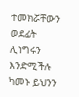ተመክሯቸውን ወደፊት ሊነግሩን እንድሚችሉ ካመኑ ይህንን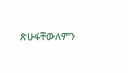ጽሁፋቸውለምን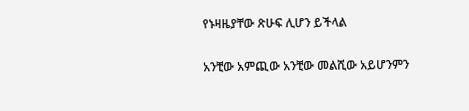የኑዛዜያቸው ጽሁፍ ሊሆን ይችላል

አንቺው አምጪው አንቺው መልሺው አይሆንምን